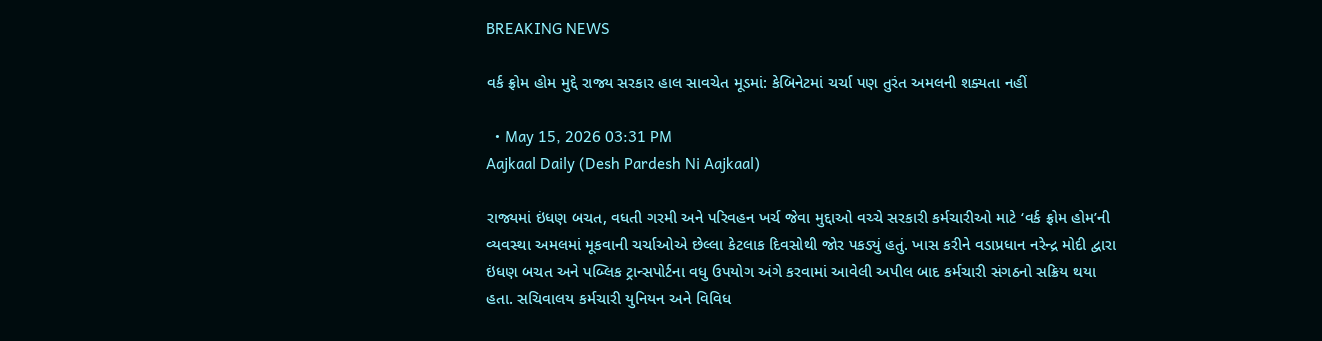BREAKING NEWS

વર્ક ફ્રોમ હોમ મુદ્દે રાજ્ય સરકાર હાલ સાવચેત મૂડમાં: કેબિનેટમાં ચર્ચા પણ તુરંત અમલની શક્યતા નહીં

  • May 15, 2026 03:31 PM
Aajkaal Daily (Desh Pardesh Ni Aajkaal)

રાજ્યમાં ઇંધણ બચત, વધતી ગરમી અને પરિવહન ખર્ચ જેવા મુદ્દાઓ વચ્ચે સરકારી કર્મચારીઓ માટે ‘વર્ક ફ્રોમ હોમ’ની વ્યવસ્થા અમલમાં મૂકવાની ચર્ચાઓએ છેલ્લા કેટલાક દિવસોથી જોર પકડ્યું હતું. ખાસ કરીને વડાપ્રધાન નરેન્દ્ર મોદી દ્વારા ઇંધણ બચત અને પબ્લિક ટ્રાન્સપોર્ટના વધુ ઉપયોગ અંગે કરવામાં આવેલી અપીલ બાદ કર્મચારી સંગઠનો સક્રિય થયા હતા. સચિવાલય કર્મચારી યુનિયન અને વિવિધ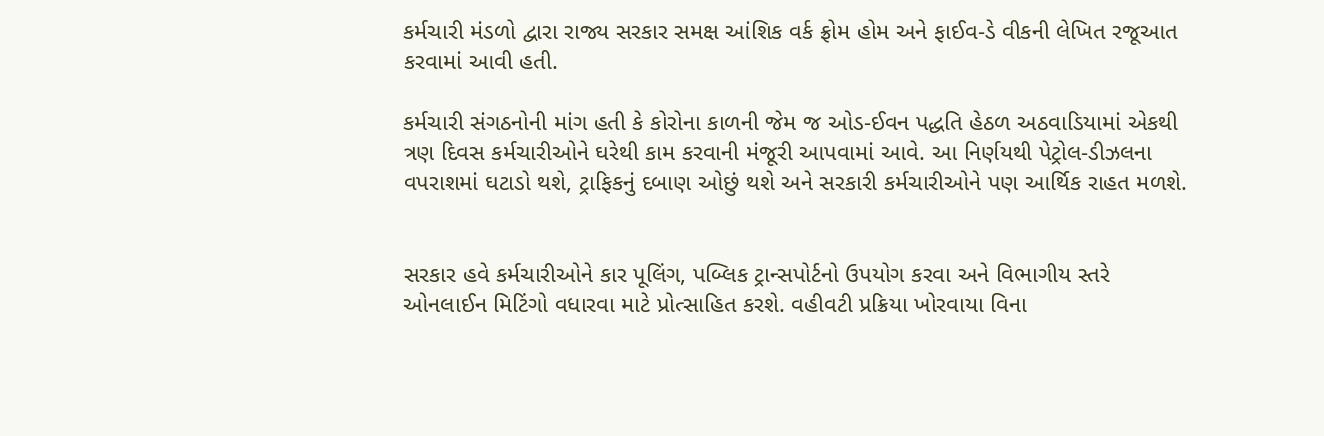કર્મચારી મંડળો દ્વારા રાજ્ય સરકાર સમક્ષ આંશિક વર્ક ફ્રોમ હોમ અને ફાઈવ-ડે વીકની લેખિત રજૂઆત કરવામાં આવી હતી.

કર્મચારી સંગઠનોની માંગ હતી કે કોરોના કાળની જેમ જ ઓડ-ઈવન પદ્ધતિ હેઠળ અઠવાડિયામાં એકથી ત્રણ દિવસ કર્મચારીઓને ઘરેથી કામ કરવાની મંજૂરી આપવામાં આવે. આ નિર્ણયથી પેટ્રોલ-ડીઝલના વપરાશમાં ઘટાડો થશે, ટ્રાફિકનું દબાણ ઓછું થશે અને સરકારી કર્મચારીઓને પણ આર્થિક રાહત મળશે.


સરકાર હવે કર્મચારીઓને કાર પૂલિંગ, પબ્લિક ટ્રાન્સપોર્ટનો ઉપયોગ કરવા અને વિભાગીય સ્તરે ઓનલાઈન મિટિંગો વધારવા માટે પ્રોત્સાહિત કરશે. વહીવટી પ્રક્રિયા ખોરવાયા વિના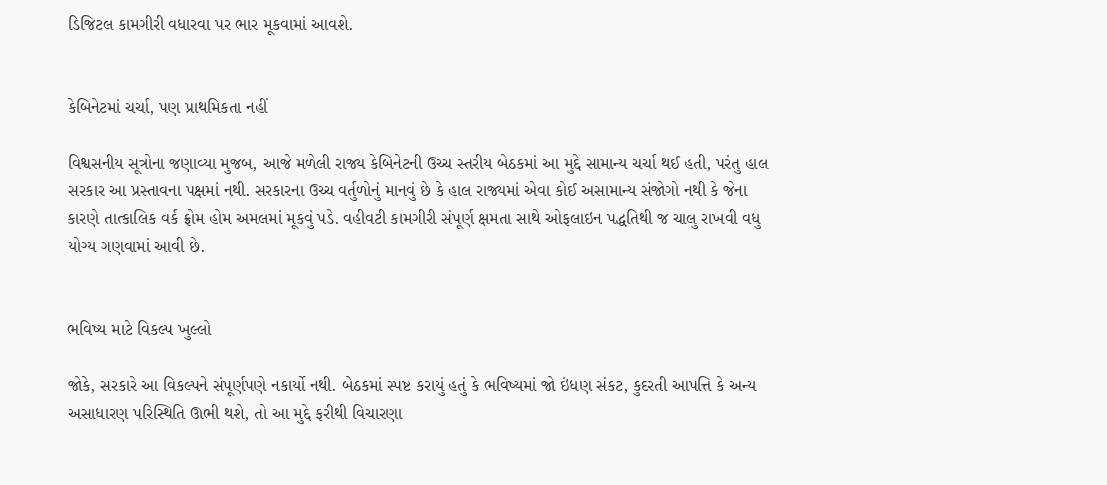ડિજિટલ કામગીરી વધારવા પર ભાર મૂકવામાં આવશે.


કેબિનેટમાં ચર્ચા, પણ પ્રાથમિકતા નહીં

વિશ્વસનીય સૂત્રોના જણાવ્યા મુજબ, આજે મળેલી રાજ્ય કેબિનેટની ઉચ્ચ સ્તરીય બેઠકમાં આ મુદ્દે સામાન્ય ચર્ચા થઈ હતી, પરંતુ હાલ સરકાર આ પ્રસ્તાવના પક્ષમાં નથી. સરકારના ઉચ્ચ વર્તુળોનું માનવું છે કે હાલ રાજ્યમાં એવા કોઈ અસામાન્ય સંજોગો નથી કે જેના કારણે તાત્કાલિક વર્ક ફ્રોમ હોમ અમલમાં મૂકવું પડે. વહીવટી કામગીરી સંપૂર્ણ ક્ષમતા સાથે ઓફલાઇન પદ્ધતિથી જ ચાલુ રાખવી વધુ યોગ્ય ગણવામાં આવી છે.


ભવિષ્ય માટે વિકલ્પ ખુલ્લો

જોકે, સરકારે આ વિકલ્પને સંપૂર્ણપણે નકાર્યો નથી. બેઠકમાં સ્પષ્ટ કરાયું હતું કે ભવિષ્યમાં જો ઇંધણ સંકટ, કુદરતી આપત્તિ કે અન્ય અસાધારણ પરિસ્થિતિ ઊભી થશે, તો આ મુદ્દે ફરીથી વિચારણા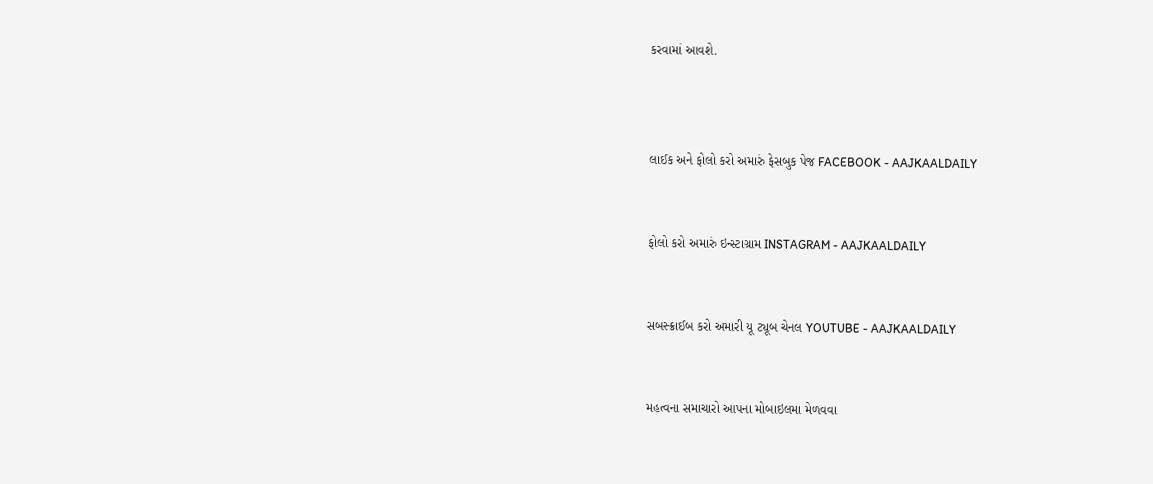કરવામાં આવશે.



લાઈક અને ફોલો કરો અમારું ફેસબુક પેજ FACEBOOK - AAJKAALDAILY


ફોલો કરો અમારું ઇન્સ્ટાગ્રામ INSTAGRAM - AAJKAALDAILY


સબસ્ક્રાઈબ કરો અમારી યૂ ટ્યૂબ ચેનલ YOUTUBE - AAJKAALDAILY


મહત્વના સમાચારો આપના મોબાઇલમા મેળવવા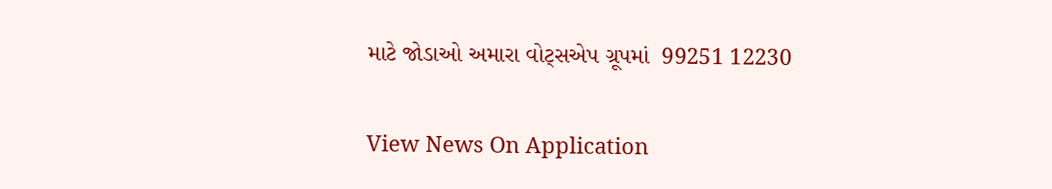માટે જોડાઓ અમારા વોટ્સએપ ગ્રૂપમાં  99251 12230

View News On Application